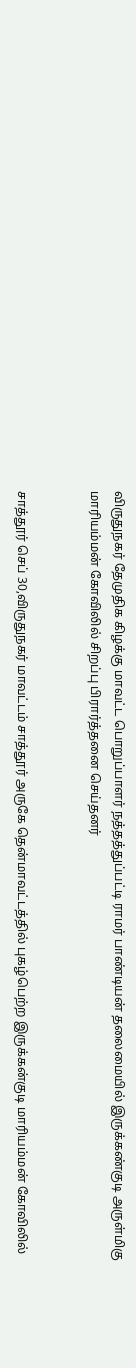விருதுநகர் தேமுதிக கிழக்கு மாவட்ட பொறுப்பாளர் நத்தத்துப்பட்டி ராமர் பாண்டியன் தலைமையில் இருக்கண்குடி அருள்மிகு மாரியம்மன் கோவிலில் சிறப்பு பிரார்த்தனை செய்தனர்


சாத்தூர் செப் 30,விருதுநகர் மாவட்டம் சாத்தூர் அருகே தென்மாவட்டத்தில் புகழ்பெற்ற இருக்கன்குடி மாரியம்மன் கோவிலில்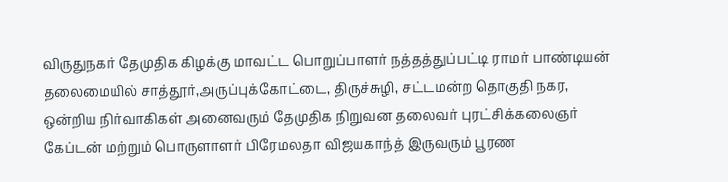விருதுநகர் தேமுதிக கிழக்கு மாவட்ட பொறுப்பாளர் நத்தத்துப்பட்டி ராமர் பாண்டியன் தலைமையில் சாத்தூர்,அருப்புக்கோட்டை, திருச்சுழி, சட்டமன்ற தொகுதி நகர, ஒன்றிய நிர்வாகிகள் அனைவரும் தேமுதிக நிறுவன தலைவர் புரட்சிக்கலைஞர் கேப்டன் மற்றும் பொருளாளர் பிரேமலதா விஜயகாந்த் இருவரும் பூரண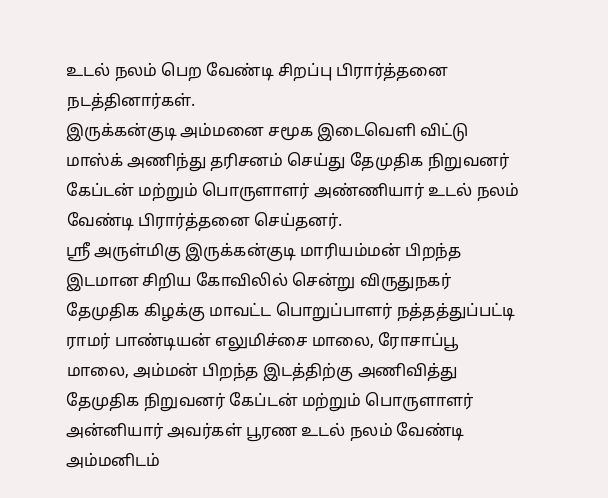உடல் நலம் பெற வேண்டி சிறப்பு பிரார்த்தனை நடத்தினார்கள்.
இருக்கன்குடி அம்மனை சமூக இடைவெளி விட்டு மாஸ்க் அணிந்து தரிசனம் செய்து தேமுதிக நிறுவனர் கேப்டன் மற்றும் பொருளாளர் அண்ணியார் உடல் நலம் வேண்டி பிரார்த்தனை செய்தனர்.
ஸ்ரீ அருள்மிகு இருக்கன்குடி மாரியம்மன் பிறந்த இடமான சிறிய கோவிலில் சென்று விருதுநகர் தேமுதிக கிழக்கு மாவட்ட பொறுப்பாளர் நத்தத்துப்பட்டி ராமர் பாண்டியன் எலுமிச்சை மாலை, ரோசாப்பூ மாலை, அம்மன் பிறந்த இடத்திற்கு அணிவித்து தேமுதிக நிறுவனர் கேப்டன் மற்றும் பொருளாளர் அன்னியார் அவர்கள் பூரண உடல் நலம் வேண்டி அம்மனிடம்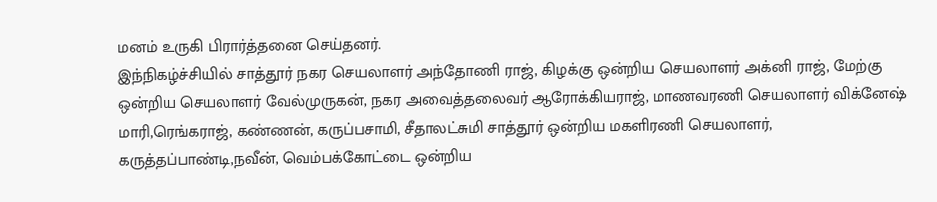மனம் உருகி பிரார்த்தனை செய்தனர்.
இந்நிகழ்ச்சியில் சாத்தூர் நகர செயலாளர் அந்தோணி ராஜ், கிழக்கு ஒன்றிய செயலாளர் அக்னி ராஜ், மேற்கு ஒன்றிய செயலாளர் வேல்முருகன், நகர அவைத்தலைவர் ஆரோக்கியராஜ், மாணவரணி செயலாளர் விக்னேஷ் மாரி,ரெங்கராஜ், கண்ணன், கருப்பசாமி, சீதாலட்சுமி சாத்தூர் ஒன்றிய மகளிரணி செயலாளர், கருத்தப்பாண்டி,நவீன், வெம்பக்கோட்டை ஒன்றிய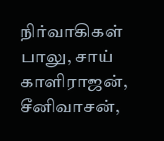நிர்வாகிகள் பாலு, சாய் காளிராஜன், சீனிவாசன்,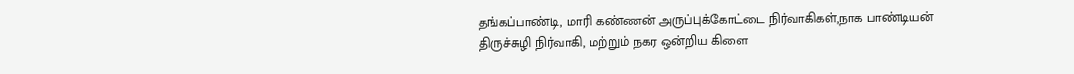தங்கப்பாண்டி, மாரி கண்ணன் அருப்புக்கோட்டை நிர்வாகிகள்,நாக பாண்டியன் திருச்சுழி நிர்வாகி, மற்றும் நகர ஒன்றிய கிளை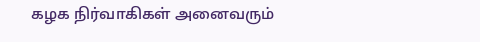கழக நிர்வாகிகள் அனைவரும்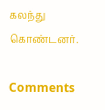கலந்து கொண்டனர்.

Comments